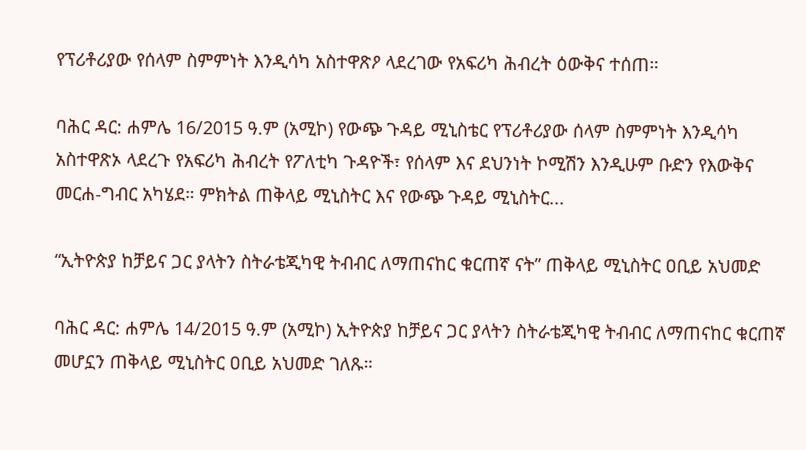የፕሪቶሪያው የሰላም ስምምነት እንዲሳካ አስተዋጽዖ ላደረገው የአፍሪካ ሕብረት ዕውቅና ተሰጠ።

ባሕር ዳር: ሐምሌ 16/2015 ዓ.ም (አሚኮ) የውጭ ጉዳይ ሚኒስቴር የፕሪቶሪያው ሰላም ስምምነት እንዲሳካ አስተዋጽኦ ላደረጉ የአፍሪካ ሕብረት የፖለቲካ ጉዳዮች፣ የሰላም እና ደህንነት ኮሚሽን እንዲሁም ቡድን የእውቅና መርሐ-ግብር አካሄደ። ምክትል ጠቅላይ ሚኒስትር እና የውጭ ጉዳይ ሚኒስትር...

“ኢትዮጵያ ከቻይና ጋር ያላትን ስትራቴጂካዊ ትብብር ለማጠናከር ቁርጠኛ ናት” ጠቅላይ ሚኒስትር ዐቢይ አህመድ

ባሕር ዳር: ሐምሌ 14/2015 ዓ.ም (አሚኮ) ኢትዮጵያ ከቻይና ጋር ያላትን ስትራቴጂካዊ ትብብር ለማጠናከር ቁርጠኛ መሆኗን ጠቅላይ ሚኒስትር ዐቢይ አህመድ ገለጹ።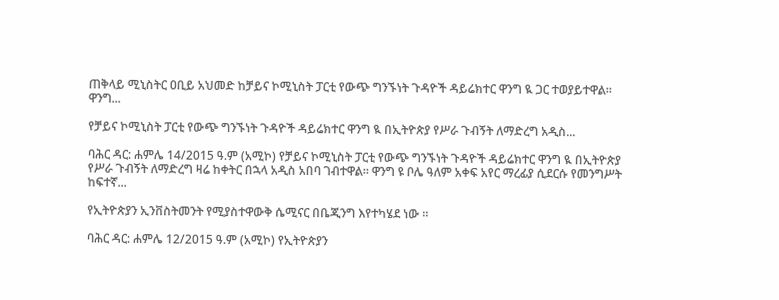ጠቅላይ ሚኒስትር ዐቢይ አህመድ ከቻይና ኮሚኒስት ፓርቲ የውጭ ግንኙነት ጉዳዮች ዳይሬክተር ዋንግ ዪ ጋር ተወያይተዋል። ዋንግ...

የቻይና ኮሚኒስት ፓርቲ የውጭ ግንኙነት ጉዳዮች ዳይሬክተር ዋንግ ዪ በኢትዮጵያ የሥራ ጉብኝት ለማድረግ አዲስ...

ባሕር ዳር: ሐምሌ 14/2015 ዓ.ም (አሚኮ) የቻይና ኮሚኒስት ፓርቲ የውጭ ግንኙነት ጉዳዮች ዳይሬክተር ዋንግ ዪ በኢትዮጵያ የሥራ ጉብኝት ለማድረግ ዛሬ ከቀትር በኋላ አዲስ አበባ ገብተዋል። ዋንግ ዩ ቦሌ ዓለም አቀፍ አየር ማረፊያ ሲደርሱ የመንግሥት ከፍተኛ...

የኢትዮጵያን ኢንቨስትመንት የሚያስተዋውቅ ሴሚናር በቤጂንግ እየተካሄደ ነው ።

ባሕር ዳር: ሐምሌ 12/2015 ዓ.ም (አሚኮ) የኢትዮጵያን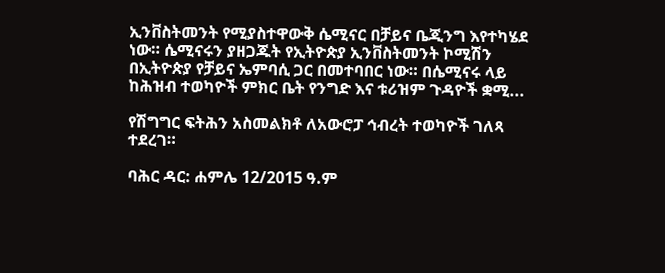ኢንቨስትመንት የሚያስተዋውቅ ሴሚናር በቻይና ቤጂንግ እየተካሄደ ነው። ሴሚናሩን ያዘጋጁት የኢትዮጵያ ኢንቨስትመንት ኮሚሽን በኢትዮጵያ የቻይና ኤምባሲ ጋር በመተባበር ነው። በሴሚናሩ ላይ ከሕዝብ ተወካዮች ምክር ቤት የንግድ እና ቱሪዝም ጉዳዮች ቋሚ...

የሽግግር ፍትሕን አስመልክቶ ለአውሮፓ ኅብረት ተወካዮች ገለጻ ተደረገ።

ባሕር ዳር: ሐምሌ 12/2015 ዓ.ም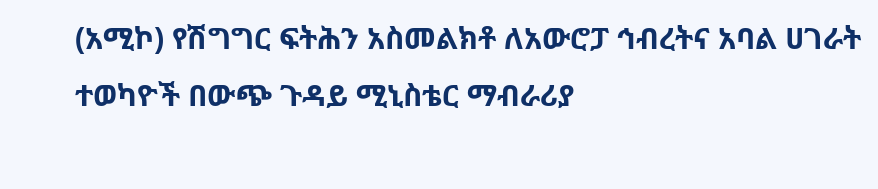(አሚኮ) የሽግግር ፍትሕን አስመልክቶ ለአውሮፓ ኅብረትና አባል ሀገራት ተወካዮች በውጭ ጉዳይ ሚኒስቴር ማብራሪያ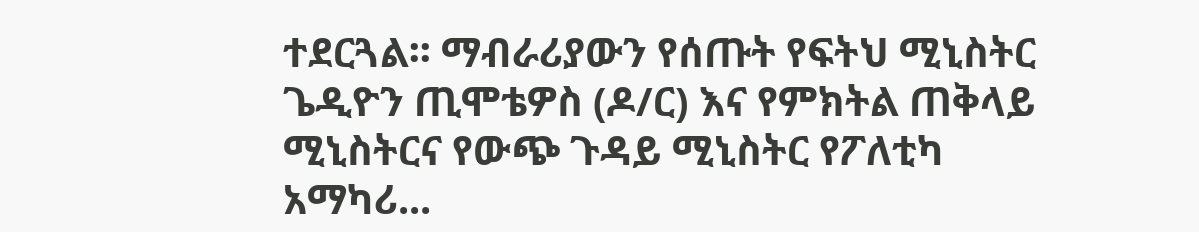ተደርጓል፡፡ ማብራሪያውን የሰጡት የፍትህ ሚኒስትር ጌዲዮን ጢሞቴዎስ (ዶ/ር) እና የምክትል ጠቅላይ ሚኒስትርና የውጭ ጉዳይ ሚኒስትር የፖለቲካ አማካሪ...